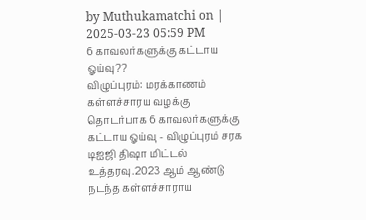by Muthukamatchi on | 2025-03-23 05:59 PM
6 காவலர்களுக்கு கட்டாய ஓய்வு??
விழுப்புரம்: மரக்காணம் கள்ளச்சாரய வழக்கு தொடர்பாக 6 காவலர்களுக்கு கட்டாய ஓய்வு - விழுப்புரம் சரக டிஐஜி திஷா மிட்டல் உத்தரவு.2023 ஆம் ஆண்டு நடந்த கள்ளச்சாராய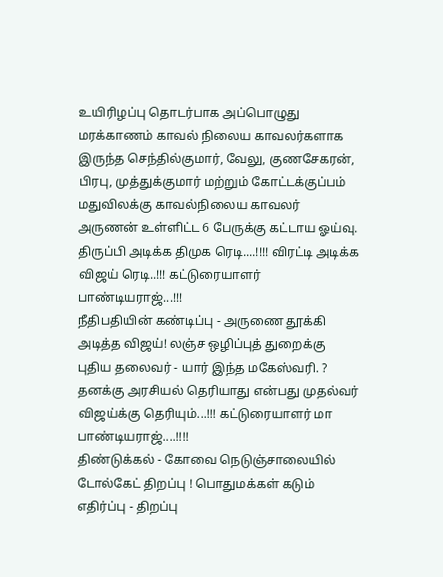உயிரிழப்பு தொடர்பாக அப்பொழுது மரக்காணம் காவல் நிலைய காவலர்களாக இருந்த செந்தில்குமார், வேலு, குணசேகரன், பிரபு, முத்துக்குமார் மற்றும் கோட்டக்குப்பம் மதுவிலக்கு காவல்நிலைய காவலர் அருணன் உள்ளிட்ட 6 பேருக்கு கட்டாய ஓய்வு.
திருப்பி அடிக்க திமுக ரெடி....!!!! விரட்டி அடிக்க விஜய் ரெடி..!!! கட்டுரையாளர் பாண்டியராஜ்...!!!
நீதிபதியின் கண்டிப்பு - அருணை தூக்கி அடித்த விஜய்! லஞ்ச ஒழிப்புத் துறைக்கு புதிய தலைவர் - யார் இந்த மகேஸ்வரி. ?
தனக்கு அரசியல் தெரியாது என்பது முதல்வர் விஜய்க்கு தெரியும்...!!! கட்டுரையாளர் மா பாண்டியராஜ்....!!!!
திண்டுக்கல் - கோவை நெடுஞ்சாலையில் டோல்கேட் திறப்பு ! பொதுமக்கள் கடும் எதிர்ப்பு - திறப்பு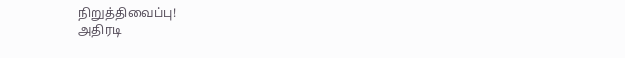நிறுத்திவைப்பு!
அதிரடி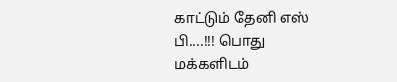காட்டும் தேனி எஸ் பி....!!! பொது மக்களிடம்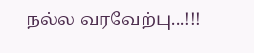நல்ல வரவேற்பு...!!!